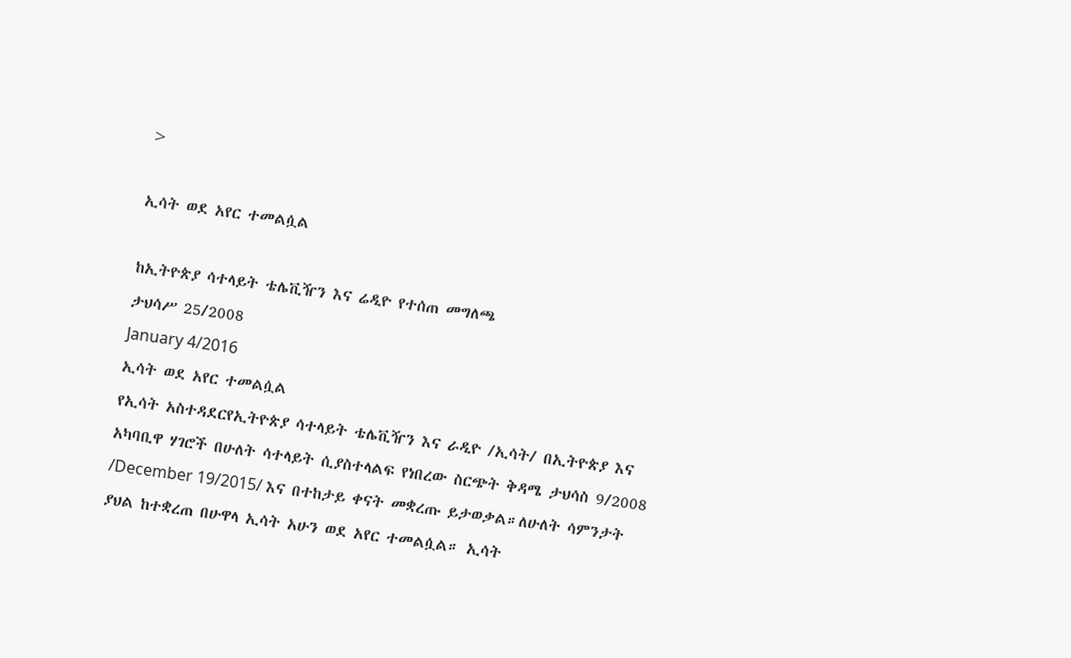>

ኢሳት ወደ አየር ተመልሷል

ከኢትዮጵያ ሳተላይት ቴሌቪዥን እና ሬዲዮ የተሰጠ መግለጫ
ታህሳሥ 25/2008
January 4/2016
ኢሳት ወደ አየር ተመልሷል
የኢሳት አስተዳደርየኢትዮጵያ ሳተላይት ቴሌቪዥን እና ራዲዮ /ኢሳት/ በኢትዮጵያ እና አካባቢዋ ሃገሮች በሁለት ሳተላይት ሲያስተላልፍ የነበረው ስርጭት ቅዳሜ ታህሳስ 9/2008 /December 19/2015/ እና በተከታይ ቀናት መቋረጡ ይታወቃል።ለሁለት ሳምንታት ያህል ከተቋረጠ በሁዋላ ኢሳት አሁን ወደ አየር ተመልሷል። ኢሳት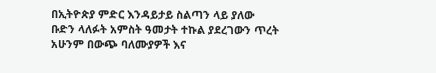በኢትዮጵያ ምድር እንዳይታይ ስልጣን ላይ ያለው ቡድን ላለፉት አምስት ዓመታት ተኩል ያደረገውን ጥረት አሁንም በውጭ ባለሙያዎች እና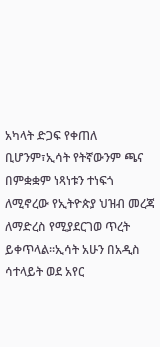አካላት ድጋፍ የቀጠለ ቢሆንም፣ኢሳት የትኛውንም ጫና በምቋቋም ነጻነቱን ተነፍጎ ለሚኖረው የኢትዮጵያ ህዝብ መረጃ ለማድረስ የሚያደርገወ ጥረት ይቀጥላል፡፡ኢሳት አሁን በአዲስ ሳተላይት ወደ አየር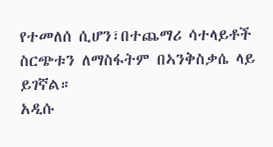የተመለሰ ሲሆን፣በተጨማሪ ሳተላይቶች ስርጭቱን ለማስፋትም በኣንቅስቃሴ ላይ ይገኛል።
አዲሱ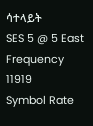ሳተላይት
SES 5 @ 5 East
Frequency 11919
Symbol Rate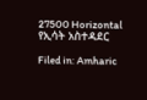27500 Horizontal
የኢሳት አስተዳደር

Filed in: Amharic